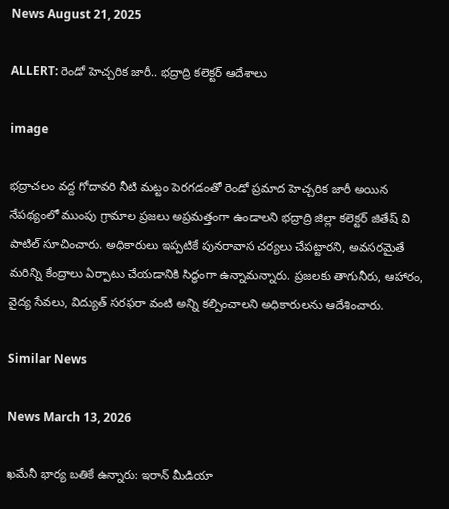News August 21, 2025

ALLERT: రెండో హెచ్చరిక జారీ.. భద్రాద్రి కలెక్టర్ ఆదేశాలు

image

భద్రాచలం వద్ద గోదావరి నీటి మట్టం పెరగడంతో రెండో ప్రమాద హెచ్చరిక జారీ అయిన నేపథ్యంలో ముంపు గ్రామాల ప్రజలు అప్రమత్తంగా ఉండాలని భద్రాద్రి జిల్లా కలెక్టర్ జితేష్ వి పాటిల్ సూచించారు. అధికారులు ఇప్పటికే పునరావాస చర్యలు చేపట్టారని, అవసరమైతే మరిన్ని కేంద్రాలు ఏర్పాటు చేయడానికి సిద్ధంగా ఉన్నామన్నారు. ప్రజలకు తాగునీరు, ఆహారం, వైద్య సేవలు, విద్యుత్ సరఫరా వంటి అన్ని కల్పించాలని అధికారులను ఆదేశించారు.

Similar News

News March 13, 2026

ఖమేనీ భార్య బతికే ఉన్నారు: ఇరాన్ మీడియా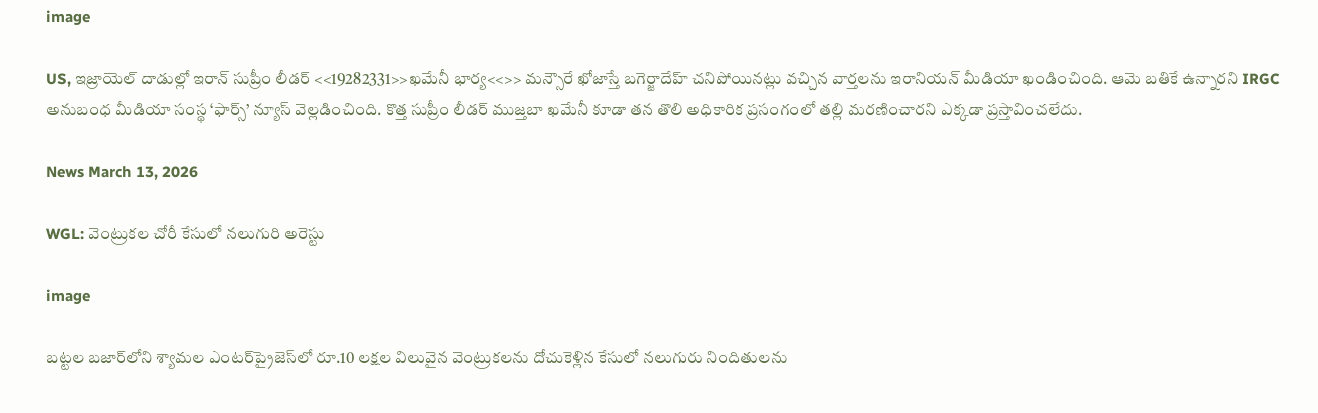image

US, ఇజ్రాయెల్ దాడుల్లో ఇరాన్ సుప్రీం లీడర్ <<19282331>>ఖమేనీ భార్య<<>> మన్సౌరే ఖోజాస్తే బగెర్జాదేహ్ చనిపోయినట్లు వచ్చిన వార్తలను ఇరానియన్ మీడియా ఖండించింది. ఆమె బతికే ఉన్నారని IRGC అనుబంధ మీడియా సంస్థ ‘ఫార్స్’ న్యూస్ వెల్లడించింది. కొత్త సుప్రీం లీడర్‌ ముజ్తబా ఖమేనీ కూడా తన తొలి అధికారిక ప్రసంగంలో తల్లి మరణించారని ఎక్కడా ప్రస్తావించలేదు.

News March 13, 2026

WGL: వెంట్రుకల చోరీ కేసులో నలుగురి అరెస్టు

image

బట్టల బజార్‌లోని శ్యామల ఎంటర్‌ప్రైజెస్‌లో రూ.10 లక్షల విలువైన వెంట్రుకలను దోచుకెళ్లిన కేసులో నలుగురు నిందితులను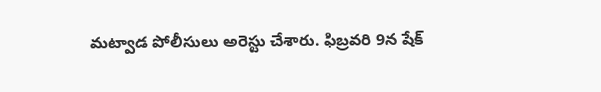మట్వాడ పోలీసులు అరెస్టు చేశారు. ఫిబ్రవరి 9న షేక్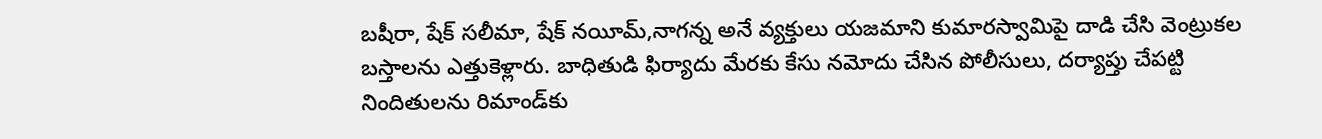బషీరా, షేక్ సలీమా, షేక్ నయీమ్,నాగన్న అనే వ్యక్తులు యజమాని కుమారస్వామిపై దాడి చేసి వెంట్రుకల బస్తాలను ఎత్తుకెళ్లారు. బాధితుడి ఫిర్యాదు మేరకు కేసు నమోదు చేసిన పోలీసులు, దర్యాప్తు చేపట్టి నిందితులను రిమాండ్‌కు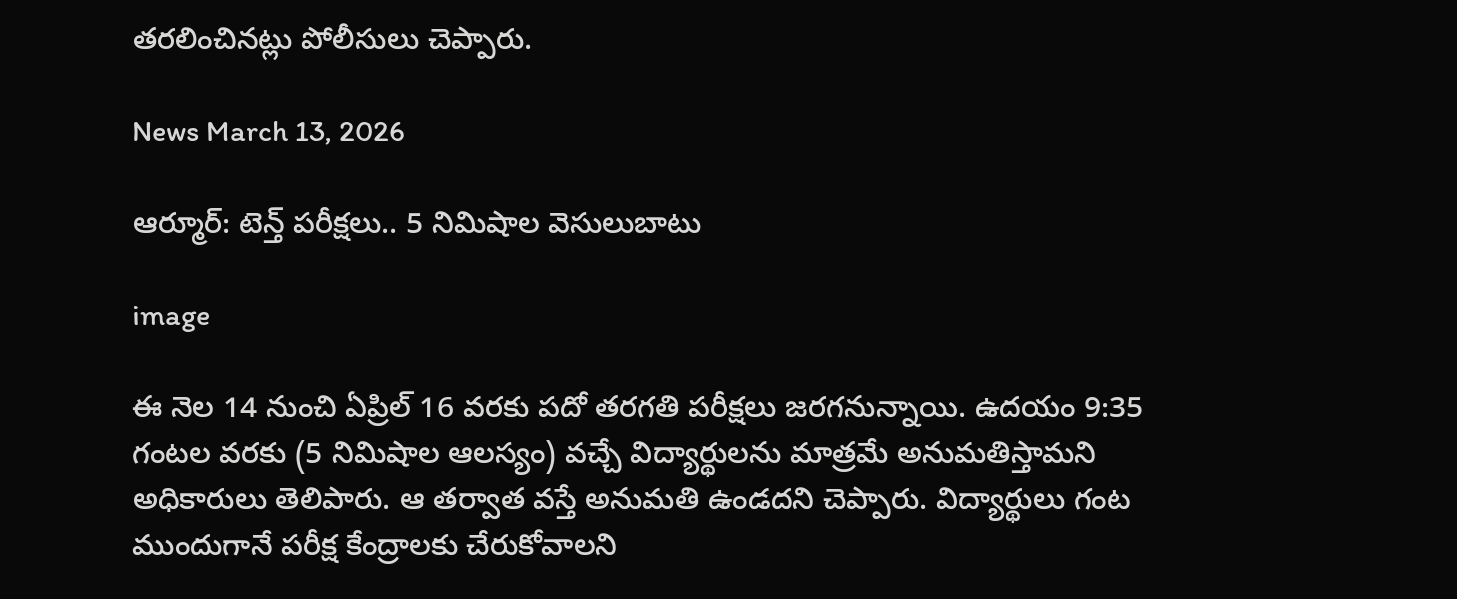తరలించినట్లు పోలీసులు చెప్పారు.

News March 13, 2026

ఆర్మూర్: టెన్త్ పరీక్షలు.. 5 నిమిషాల వెసులుబాటు

image

ఈ నెల 14 నుంచి ఏప్రిల్ 16 వరకు పదో తరగతి పరీక్షలు జరగనున్నాయి. ఉదయం 9:35 గంటల వరకు (5 నిమిషాల ఆలస్యం) వచ్చే విద్యార్థులను మాత్రమే అనుమతిస్తామని అధికారులు తెలిపారు. ఆ తర్వాత వస్తే అనుమతి ఉండదని చెప్పారు. విద్యార్థులు గంట ముందుగానే పరీక్ష కేంద్రాలకు చేరుకోవాలని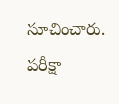సూచించారు. పరీక్షా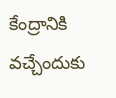కేంద్రానికి వచ్చేందుకు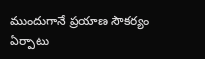ముందుగానే ప్రయాణ సౌకర్యం ఏర్పాటు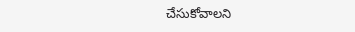చేసుకోవాలని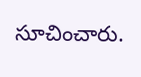సూచించారు.